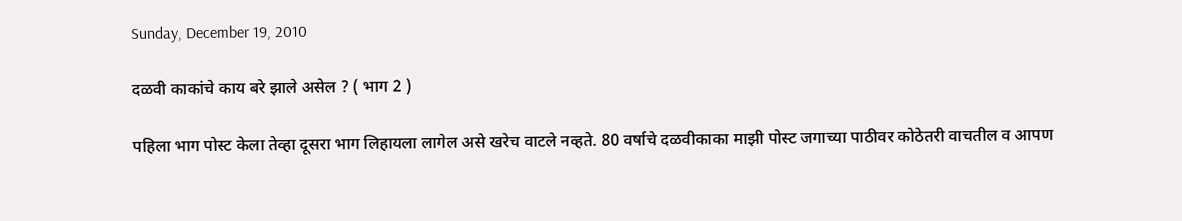Sunday, December 19, 2010

दळवी काकांचे काय बरे झाले असेल ? ( भाग 2 )

पहिला भाग पोस्ट केला तेव्हा दूसरा भाग लिहायला लागेल असे खरेच वाटले नव्हते. 80 वर्षाचे दळवीकाका माझी पोस्ट जगाच्या पाठीवर कोठेतरी वाचतील व आपण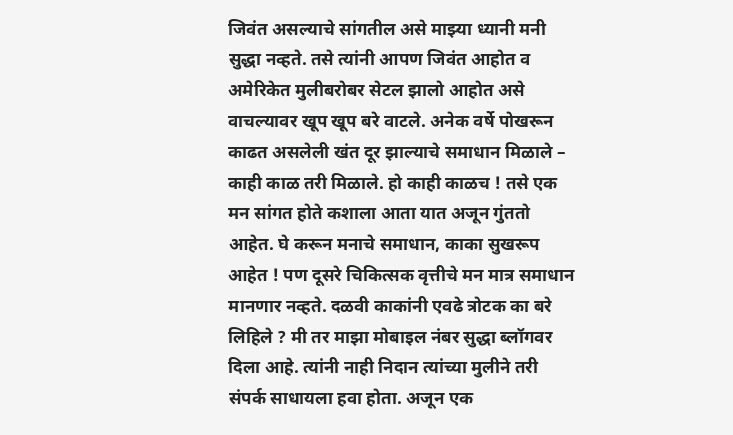जिवंत असल्याचे सांगतील असे माझ्या ध्यानी मनी सुद्धा नव्हते. तसे त्यांनी आपण जिवंत आहोत व अमेरिकेत मुलीबरोबर सेटल झालो आहोत असे वाचल्यावर खूप खूप बरे वाटले. अनेक वर्षे पोखरून काढत असलेली खंत दूर झाल्याचे समाधान मिळाले – काही काळ तरी मिळाले. हो काही काळच ! तसे एक मन सांगत होते कशाला आता यात अजून गुंततो आहेत. घे करून मनाचे समाधान, काका सुखरूप आहेत ! पण दूसरे चिकित्सक वृत्तीचे मन मात्र समाधान मानणार नव्हते. दळवी काकांनी एवढे त्रोटक का बरे लिहिले ? मी तर माझा मोबाइल नंबर सुद्धा ब्लॉगवर दिला आहे. त्यांनी नाही निदान त्यांच्या मुलीने तरी संपर्क साधायला हवा होता. अजून एक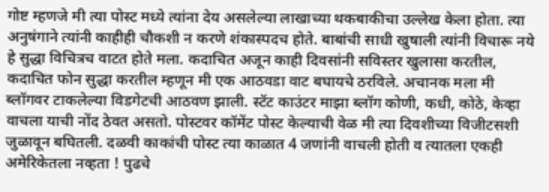गोष्ट म्हणजे मी त्या पोस्ट मध्ये त्यांना देय असलेल्या लाखाच्या थकबाकीचा उल्लेख केला होता. त्या अनुषंगाने त्यांनी काहीही चौकशी न करणे शंकास्पदच होते. बाबांची साधी खुषाली त्यांनी विचारू नये हे सुद्धा विचित्रच वाटत होते मला. कदाचित अजून काही दिवसांनी सविस्तर खुलासा करतील, कदाचित फोन सुद्धा करतील म्हणून मी एक आठवडा वाट बघायचे ठरविले. अचानक मला मी ब्लॉगवर टाकलेल्या विडगेटची आठवण झाली. स्टॅट काउंटर माझा ब्लॉग कोणी, कधी, कोठे, केव्हा वाचला याची नोंद ठेवत असतो. पोस्टवर कॉमेंट पोस्ट केल्याची वेळ मी त्या दिवशीच्या विजीटसशी जुळावून बघितली. दळवी काकांची पोस्ट त्या काळात 4 जणांनी वाचली होती व त्यातला एकही अमेरिकेतला नव्हता ! पुढचे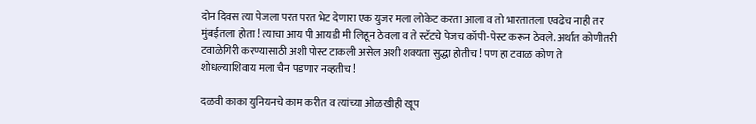दोन दिवस त्या पेजला परत परत भेट देणारा एक युजर मला लोकेट करता आला व तो भारतातला एवढेच नाही तर मुंबईतला होता ! त्याचा आय पी आयडी मी लिहून ठेवला व ते स्टॅटचे पेजच कॉपी-पेस्ट करून ठेवले. अर्थात कोणीतरी टवाळेगिरी करण्यासाठी अशी पोस्ट टाकली असेल अशी शक्यता सुद्धा होतीच ! पण हा टवाळ कोण ते शोधल्याशिवाय मला चैन पडणार नव्हतीच !

दळवी काका युनियनचे काम करीत व त्यांच्या ओळखीही खूप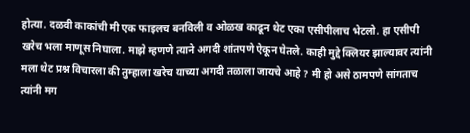होत्या. दळवी काकांची मी एक फाइलच बनविली व ओळख काढून थेट एका एसीपीलाच भेटलो. हा एसीपी खरेच भला माणूस निघाला. माझे म्हणणे त्याने अगदी शांतपणे ऐकून घेतले. काही मुद्दे क्लियर झाल्यावर त्यांनी मला थेट प्रश्न विचारला की तुम्हाला खरेच याच्या अगदी तळाला जायचे आहे ? मी हो असे ठामपणे सांगताच त्यांनी मग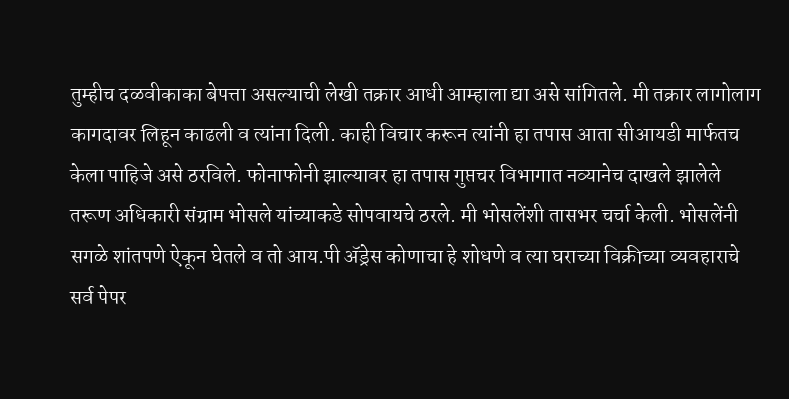तुम्हीच दळवीकाका बेपत्ता असल्याची लेखी तक्रार आधी आम्हाला द्या असे सांगितले. मी तक्रार लागोलाग कागदावर लिहून काढली व त्यांना दिली. काही विचार करून त्यांनी हा तपास आता सीआयडी मार्फतच केला पाहिजे असे ठरविले. फोनाफोनी झाल्यावर हा तपास गुप्तचर विभागात नव्यानेच दाखले झालेले तरूण अधिकारी संग्राम भोसले यांच्याकडे सोपवायचे ठरले. मी भोसलेंशी तासभर चर्चा केली. भोसलेंनी सगळे शांतपणे ऐकून घेतले व तो आय.पी अ‍ॅड्रेस कोणाचा हे शोधणे व त्या घराच्या विक्रीच्या व्यवहाराचे सर्व पेपर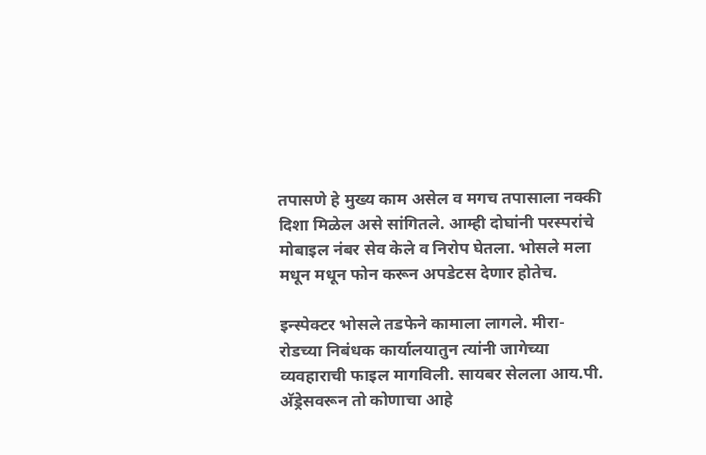तपासणे हे मुख्य काम असेल व मगच तपासाला नक्की दिशा मिळेल असे सांगितले. आम्ही दोघांनी परस्परांचे मोबाइल नंबर सेव केले व निरोप घेतला. भोसले मला मधून मधून फोन करून अपडेटस देणार होतेच.

इन्स्पेक्टर भोसले तडफेने कामाला लागले. मीरा-रोडच्या निबंधक कार्यालयातुन त्यांनी जागेच्या व्यवहाराची फाइल मागविली. सायबर सेलला आय.पी. अ‍ॅड्रेसवरून तो कोणाचा आहे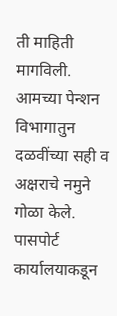ती माहिती मागविली. आमच्या पेन्शन विभागातुन दळवींच्या सही व अक्षराचे नमुने गोळा केले. पासपोर्ट कार्यालयाकडून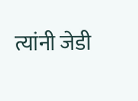त्यांनी जेडी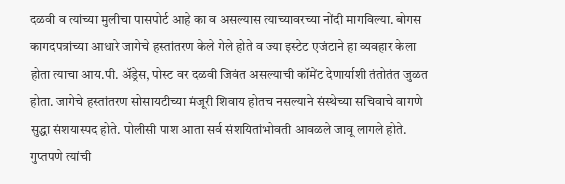दळवी व त्यांच्या मुलीचा पासपोर्ट आहे का व असल्यास त्याच्यावरच्या नोंदी मागविल्या. बोगस कागदपत्रांच्या आधारे जागेचे हस्तांतरण केले गेले होते व ज्या इस्टेट एजंटाने हा व्यवहार केला होता त्याचा आय.पी. अ‍ॅड्रेस, पोस्ट वर दळवी जिवंत असल्याची कॉमेंट देणार्याशी तंतोतंत जुळत होता. जागेचे हस्तांतरण सोसायटीच्या मंजूरी शिवाय होतच नसल्याने संस्थेच्या सचिवाचे वागणे सुद्धा संशयास्पद होते. पोलीसी पाश आता सर्व संशयितांभोवती आवळले जावू लागले होते. गुप्तपणे त्यांची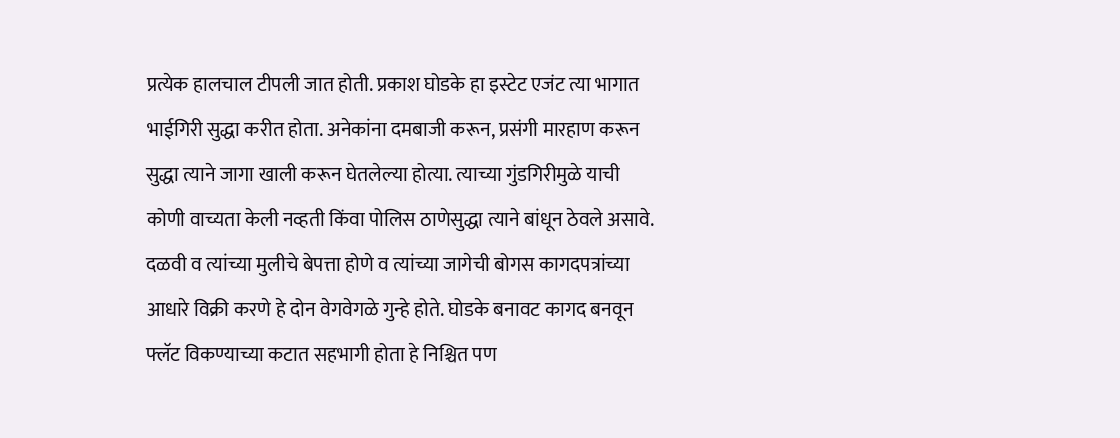प्रत्येक हालचाल टीपली जात होती. प्रकाश घोडके हा इस्टेट एजंट त्या भागात भाईगिरी सुद्धा करीत होता. अनेकांना दमबाजी करून, प्रसंगी मारहाण करून सुद्धा त्याने जागा खाली करून घेतलेल्या होत्या. त्याच्या गुंडगिरीमुळे याची कोणी वाच्यता केली नव्हती किंवा पोलिस ठाणेसुद्धा त्याने बांधून ठेवले असावे. दळवी व त्यांच्या मुलीचे बेपत्ता होणे व त्यांच्या जागेची बोगस कागदपत्रांच्या आधारे विक्री करणे हे दोन वेगवेगळे गुन्हे होते. घोडके बनावट कागद बनवून फ्लॅट विकण्याच्या कटात सहभागी होता हे निश्चित पण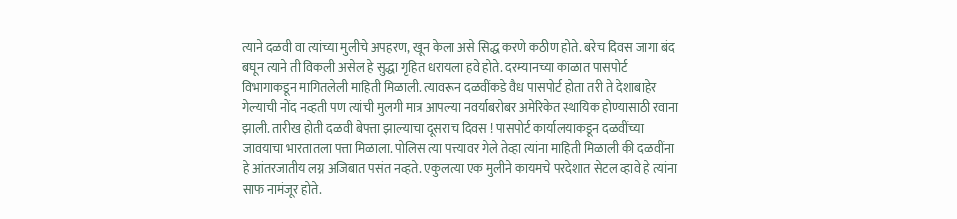त्याने दळवी वा त्यांच्या मुलीचे अपहरण, खून केला असे सिद्ध करणे कठीण होते. बरेच दिवस जागा बंद बघून त्याने ती विकली असेल हे सुद्धा गृहित धरायला हवे होते. दरम्यानच्या काळात पासपोर्ट विभागाकडून मागितलेली माहिती मिळाली. त्यावरून दळवींकडे वैध पासपोर्ट होता तरी ते देशाबाहेर गेल्याची नोंद नव्हती पण त्यांची मुलगी मात्र आपल्या नवर्याबरोबर अमेरिकेत स्थायिक होण्यासाठी रवाना झाली. तारीख होती दळवी बेपत्ता झाल्याचा दूसराच दिवस ! पासपोर्ट कार्यालयाकडून दळवींच्या जावयाचा भारतातला पत्ता मिळाला. पोलिस त्या पत्त्यावर गेले तेव्हा त्यांना माहिती मिळाली की दळवींना हे आंतरजातीय लग्न अजिबात पसंत नव्हते. एकुलत्या एक मुलीने कायमचे परदेशात सेटल व्हावे हे त्यांना साफ नामंजूर होते.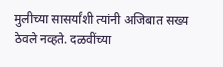मुलीच्या सासर्यांशी त्यांनी अजिबात सख्य ठेवले नव्हते. दळवींच्या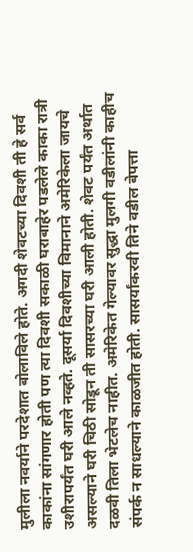मुलीला नवर्याने परदेशात बोलाविले होते. अगदी शेवटच्या दिवशी ती हे सर्व काकांना सांगणार होती पण त्या दिवशी सकाळी घराबाहेर पडलेले काका रात्री उशीरापर्यंत घरी आले नव्हते. दूसर्या दिवशीच्या विमानाने अमेरिकेला जायचे असल्याने घरी चिठी सोडून ती सासरच्या घरी आली होती. शेवट पर्यंत अर्थात दळवी तिला भेटलेच नाहीत. अमेरिकेत गेल्यावर सुद्धा मुलगी वडीलांनी काहीच संपर्क न साधल्याने काळजीत होती. सासर्यांकरवी तिने वडील बेपत्ता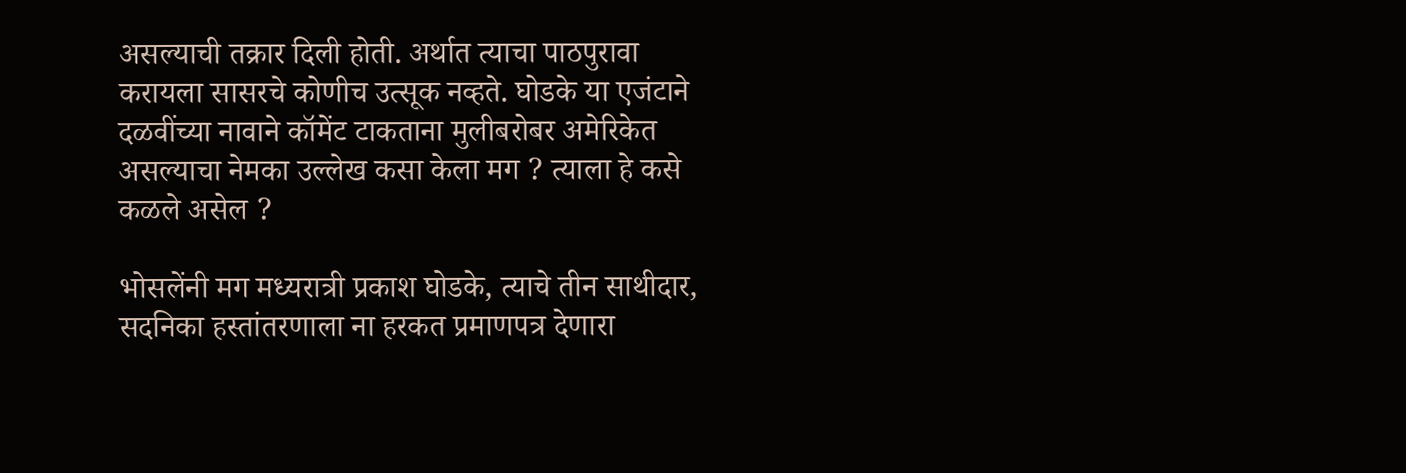असल्याची तक्रार दिली होती. अर्थात त्याचा पाठपुरावा करायला सासरचे कोणीच उत्सूक नव्हते. घोडके या एजंटाने दळवींच्या नावाने कॉमेंट टाकताना मुलीबरोबर अमेरिकेत असल्याचा नेमका उल्लेख कसा केला मग ? त्याला हे कसे कळले असेल ?

भोसलेंनी मग मध्यरात्री प्रकाश घोडके, त्याचे तीन साथीदार, सदनिका हस्तांतरणाला ना हरकत प्रमाणपत्र देणारा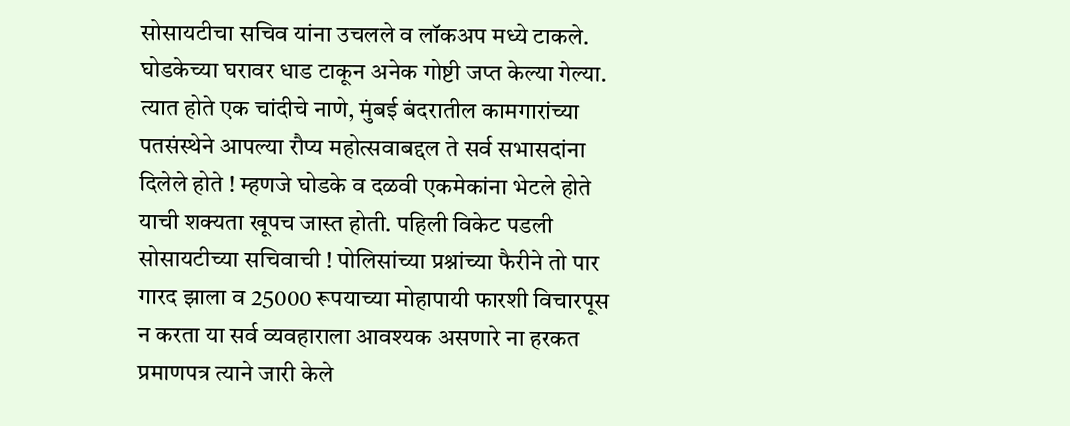सोसायटीचा सचिव यांना उचलले व लॉकअप मध्ये टाकले. घोडकेच्या घरावर धाड टाकून अनेक गोष्टी जप्त केल्या गेल्या. त्यात होते एक चांदीचे नाणे, मुंबई बंदरातील कामगारांच्या पतसंस्थेने आपल्या रौप्य महोत्सवाबद्दल ते सर्व सभासदांना दिलेले होते ! म्हणजे घोडके व दळवी एकमेकांना भेटले होते याची शक्यता खूपच जास्त होती. पहिली विकेट पडली सोसायटीच्या सचिवाची ! पोलिसांच्या प्रश्नांच्या फैरीने तो पार गारद झाला व 25000 रूपयाच्या मोहापायी फारशी विचारपूस न करता या सर्व व्यवहाराला आवश्यक असणारे ना हरकत प्रमाणपत्र त्याने जारी केले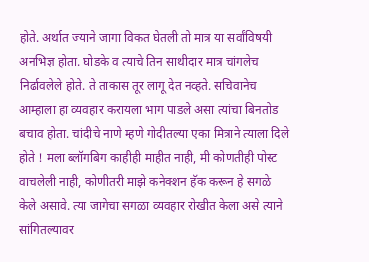होते. अर्थात ज्याने जागा विकत घेतली तो मात्र या सर्वांविषयी अनभिज्ञ होता. घोडके व त्याचे तिन साथीदार मात्र चांगलेच निर्ढावलेले होते. ते ताकास तूर लागू देत नव्हते. सचिवानेच आम्हाला हा व्यवहार करायला भाग पाडले असा त्यांचा बिनतोड बचाव होता. चांदीचे नाणे म्हणे गोदीतल्या एका मित्राने त्याला दिले होते ! मला ब्लॉगबिग काहीही माहीत नाही, मी कोणतीही पोस्ट वाचलेली नाही, कोणीतरी माझे कनेक्शन हॅक करून हे सगळे केले असावे. त्या जागेचा सगळा व्यवहार रोखीत केला असे त्याने सांगितल्यावर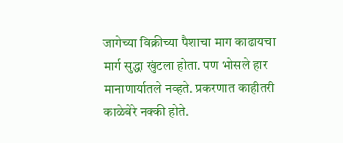जागेच्या विक्रीच्या पैशाचा माग काढायचा मार्ग सुद्धा खुंटला होता. पण भोसले हार मानाणार्यातले नव्हते. प्रकरणात काहीतरी काळेबेरे नक्की होते.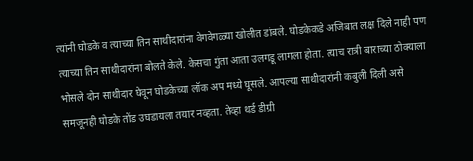त्यांनी घोडके व त्याच्या तिन साथीदारांना वेगवेगळ्या खोलीत डांबले. घोडकेकडे अजिबात लक्ष दिले नाही पण त्याच्या तिन साथीदारांना बोलते केले. केसचा गुंता आता उलगडू लागला होता. त्याच रात्री बाराच्या ठोक्याला भोसले दोन साथीदार घेवून घोडकेच्या लॉक अप मध्ये घूसले. आपल्या साथीदारांनी कबुली दिली असे समजूनही घोडके तोंड उघडायला तयार नव्हता. तेव्हा थर्ड डीग्री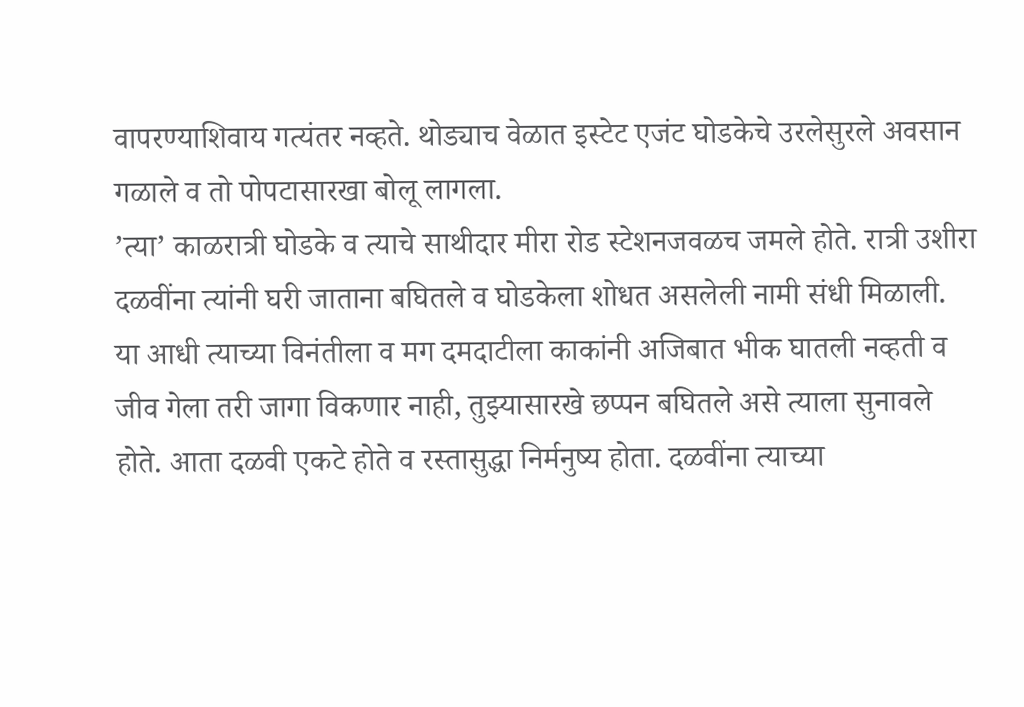वापरण्याशिवाय गत्यंतर नव्हते. थोड्याच वेळात इस्टेट एजंट घोडकेचे उरलेसुरले अवसान गळाले व तो पोपटासारखा बोलू लागला.
’त्या’ काळरात्री घोडके व त्याचे साथीदार मीरा रोड स्टेशनजवळच जमले होते. रात्री उशीरा दळवींना त्यांनी घरी जाताना बघितले व घोडकेला शोधत असलेली नामी संधी मिळाली. या आधी त्याच्या विनंतीला व मग दमदाटीला काकांनी अजिबात भीक घातली नव्हती व जीव गेला तरी जागा विकणार नाही, तुझ्यासारखे छप्पन बघितले असे त्याला सुनावले होते. आता दळवी एकटे होते व रस्तासुद्धा निर्मनुष्य होता. दळवींना त्याच्या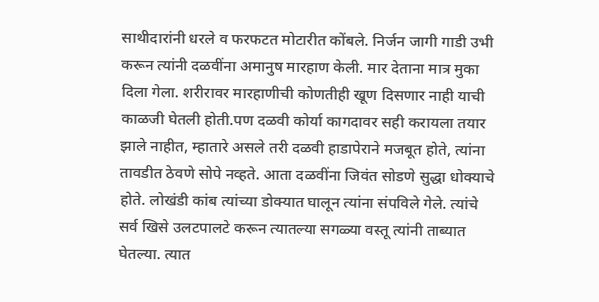साथीदारांनी धरले व फरफटत मोटारीत कोंबले. निर्जन जागी गाडी उभी करून त्यांनी दळवींना अमानुष मारहाण केली. मार देताना मात्र मुका दिला गेला. शरीरावर मारहाणीची कोणतीही खूण दिसणार नाही याची काळजी घेतली होती.पण दळवी कोर्या कागदावर सही करायला तयार झाले नाहीत, म्हातारे असले तरी दळवी हाडापेराने मजबूत होते, त्यांना तावडीत ठेवणे सोपे नव्हते. आता दळवींना जिवंत सोडणे सुद्धा धोक्याचे होते. लोखंडी कांब त्यांच्या डोक्यात घालून त्यांना संपविले गेले. त्यांचे सर्व खिसे उलटपालटे करून त्यातल्या सगळ्या वस्तू त्यांनी ताब्यात घेतल्या. त्यात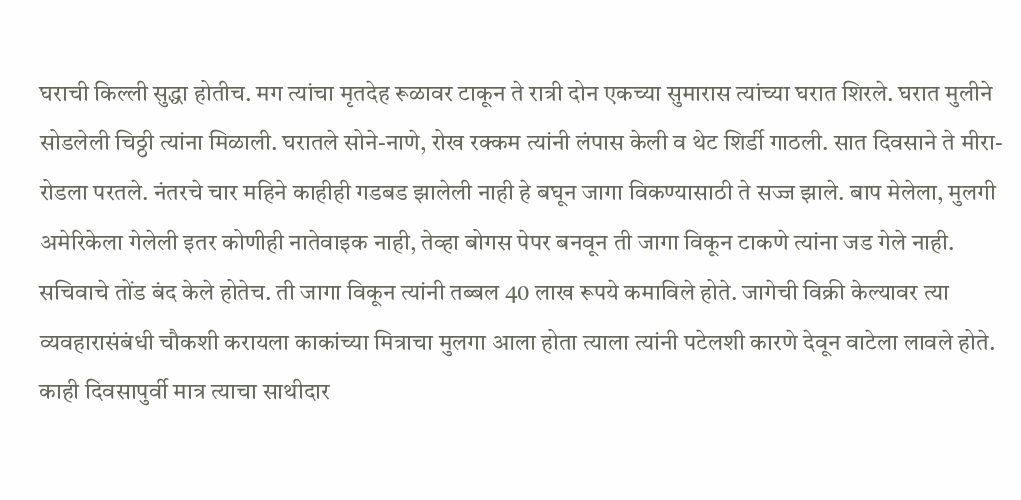घराची किल्ली सुद्धा होतीच. मग त्यांचा मृतदेह रूळावर टाकून ते रात्री दोन एकच्या सुमारास त्यांच्या घरात शिरले. घरात मुलीने सोडलेली चिठ्ठी त्यांना मिळाली. घरातले सोने-नाणे, रोख रक्कम त्यांनी लंपास केली व थेट शिर्डी गाठली. सात दिवसाने ते मीरा-रोडला परतले. नंतरचे चार महिने काहीही गडबड झालेली नाही हे बघून जागा विकण्यासाठी ते सज्ज झाले. बाप मेलेला, मुलगी अमेरिकेला गेलेली इतर कोणीही नातेवाइक नाही, तेव्हा बोगस पेपर बनवून ती जागा विकून टाकणे त्यांना जड गेले नाही. सचिवाचे तोंड बंद केले होतेच. ती जागा विकून त्यांनी तब्बल 40 लाख रूपये कमाविले होते. जागेची विक्री केल्यावर त्या व्यवहारासंबंधी चौकशी करायला काकांच्या मित्राचा मुलगा आला होता त्याला त्यांनी पटेलशी कारणे देवून वाटेला लावले होते. काही दिवसापुर्वी मात्र त्याचा साथीदार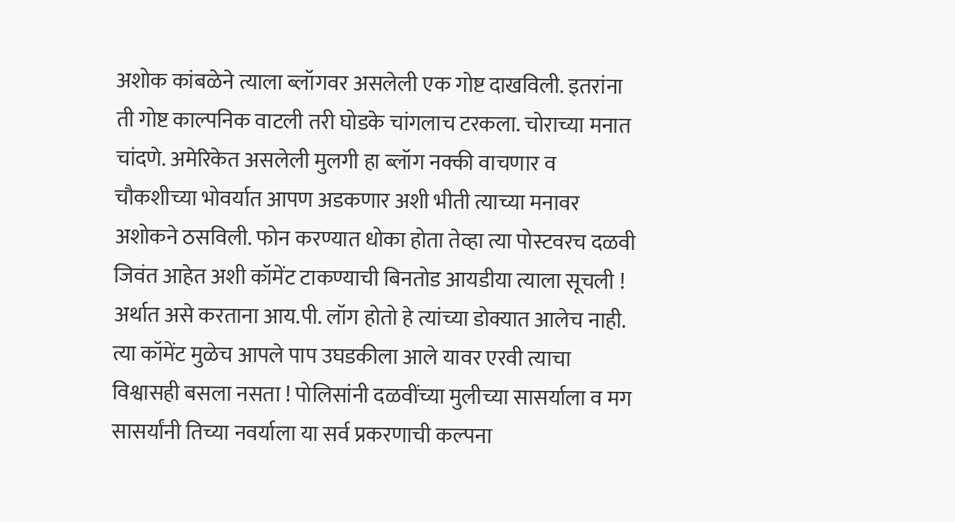अशोक कांबळेने त्याला ब्लॉगवर असलेली एक गोष्ट दाखविली. इतरांना ती गोष्ट काल्पनिक वाटली तरी घोडके चांगलाच टरकला. चोराच्या मनात चांदणे. अमेरिकेत असलेली मुलगी हा ब्लॉग नक्की वाचणार व चौकशीच्या भोवर्यात आपण अडकणार अशी भीती त्याच्या मनावर अशोकने ठसविली. फोन करण्यात धोका होता तेव्हा त्या पोस्टवरच दळवी जिवंत आहेत अशी कॉमेंट टाकण्याची बिनतोड आयडीया त्याला सूचली ! अर्थात असे करताना आय.पी. लॉग होतो हे त्यांच्या डोक्यात आलेच नाही. त्या कॉमेंट मुळेच आपले पाप उघडकीला आले यावर एरवी त्याचा विश्वासही बसला नसता ! पोलिसांनी दळवींच्या मुलीच्या सासर्याला व मग सासर्यांनी तिच्या नवर्याला या सर्व प्रकरणाची कल्पना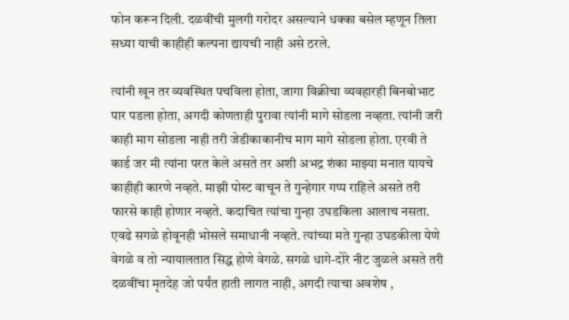फोन करून दिली. दळवींची मुलगी गरोदर असल्याने धक्का बसेल म्हणून तिला सध्या याची काहीही कल्पना द्यायची नाही असे ठरले.

त्यांनी खून तर व्यवस्थित पचविला होता, जागा विक्रीचा व्यवहारही बिनबोभाट पार पडला होता, अगदी कोणताही पुरावा त्यांनी मागे सोडला नव्हता. त्यांनी जरी काही माग सोडला नाही तरी जेडीकाकानीच माग मागे सोडला होता. एरवी ते कार्ड जर मी त्यांना परत केले असते तर अशी अभद्र शंका माझ्या मनात यायचे काहीही कारणे नव्हते. माझी पोस्ट वाचून ते गुन्हेगार गप्प राहिले असते तरी फारसे काही होणार नव्हते. कदाचित त्यांचा गुन्हा उघडकिला आलाच नसता. एवढे सगळे होवूनही भोसले समाधानी नव्हते. त्यांच्या मते गुन्हा उघडकीला येणे वेगळे व तो न्यायालतात सिद्ध होणे वेगळे. सगळे धागे-दोरे नीट जुळले असते तरी दळवींचा मृतदेह जो पर्यंत हाती लागत नाही, अगदी त्याचा अवशेष ,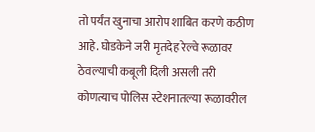तो पर्यंत खुनाचा आरोप शाबित करणे कठीण आहे. घोडकेने जरी मृतदेह रेल्वे रूळावर ठेवल्याची कबूली दिली असली तरी कोणत्याच पोलिस स्टेशनातल्या रूळावरील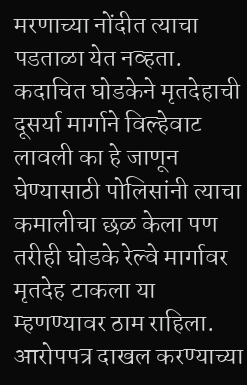मरणाच्या नोंदीत त्याचा पडताळा येत नव्हता. कदाचित घोडकेने मृतदेहाची दूसर्या मार्गाने विल्हेवाट लावली का हे जाणून घेण्यासाठी पोलिसांनी त्याचा कमालीचा छळ केला पण तरीही घोडके रेल्वे मार्गावर मृतदेह टाकला या म्हणण्यावर ठाम राहिला. आरोपपत्र दाखल करण्याच्या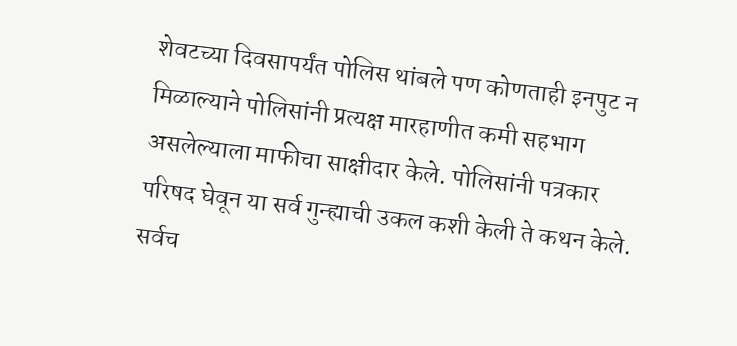शेवटच्या दिवसापर्यंत पोलिस थांबले पण कोणताही इनपुट न मिळाल्याने पोलिसांनी प्रत्यक्ष मारहाणीत कमी सहभाग असलेल्याला माफीचा साक्षीदार केले. पोलिसांनी पत्रकार परिषद घेवून या सर्व गुन्ह्याची उकल कशी केली ते कथन केले. सर्वच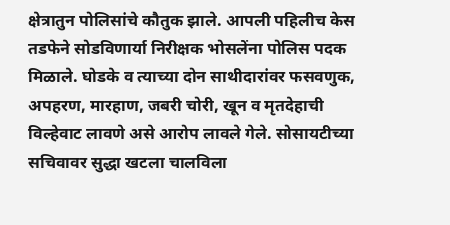क्षेत्रातुन पोलिसांचे कौतुक झाले. आपली पहिलीच केस तडफेने सोडविणार्या निरीक्षक भोसलेंना पोलिस पदक मिळाले. घोडके व त्याच्या दोन साथीदारांवर फसवणुक, अपहरण, मारहाण, जबरी चोरी, खून व मृतदेहाची विल्हेवाट लावणे असे आरोप लावले गेले. सोसायटीच्या सचिवावर सुद्धा खटला चालविला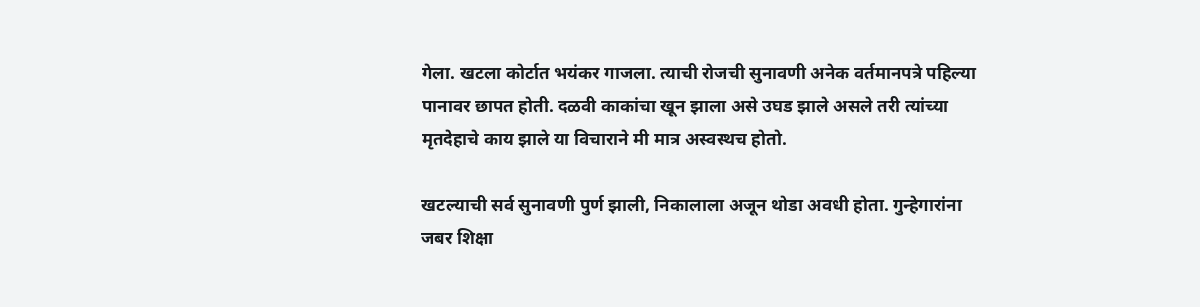गेला. खटला कोर्टात भयंकर गाजला. त्याची रोजची सुनावणी अनेक वर्तमानपत्रे पहिल्या पानावर छापत होती. दळवी काकांचा खून झाला असे उघड झाले असले तरी त्यांच्या मृतदेहाचे काय झाले या विचाराने मी मात्र अस्वस्थच होतो.

खटल्याची सर्व सुनावणी पुर्ण झाली, निकालाला अजून थोडा अवधी होता. गुन्हेगारांना जबर शिक्षा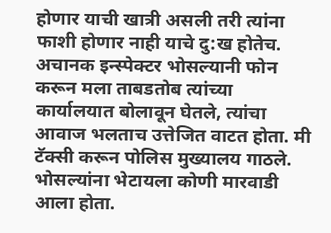होणार याची खात्री असली तरी त्यांना फाशी होणार नाही याचे दु:ख होतेच. अचानक इन्स्पेक्टर भोसल्यानी फोन करून मला ताबडतोब त्यांच्या कार्यालयात बोलावून घेतले, त्यांचा आवाज भलताच उत्तेजित वाटत होता. मी टॅक्सी करून पोलिस मुख्यालय गाठले. भोसल्यांना भेटायला कोणी मारवाडी आला होता.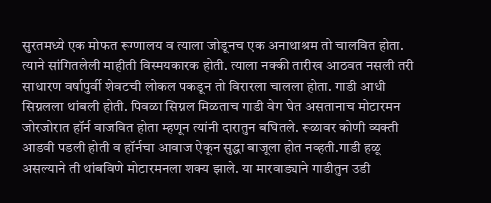सुरतमध्ये एक मोफत रूग्णालय व त्याला जोडूनच एक अनाथाश्रम तो चालवित होता. त्याने सांगितलेली माहीती विस्मयकारक होती. त्याला नक्की तारीख आठवत नसली तरी साधारण वर्षापुर्वी शेवटची लोकल पकडून तो विरारला चालला होता. गाडी आधी सिग्नलला थांबली होती. पिवळा सिग्नल मिळताच गाडी वेग घेत असतानाच मोटारमन जोरजोरात हॉर्न वाजवित होता म्हणून त्यांनी दारातुन बघितले. रूळावर कोणी व्यक्ती आडवी पडली होती व हॉर्नचा आवाज ऐकून सुद्धा बाजूला होत नव्हती.गाडी हळू असल्याने ती थांबविणे मोटारमनला शक्य झाले. या मारवाड्याने गाडीतुन उडी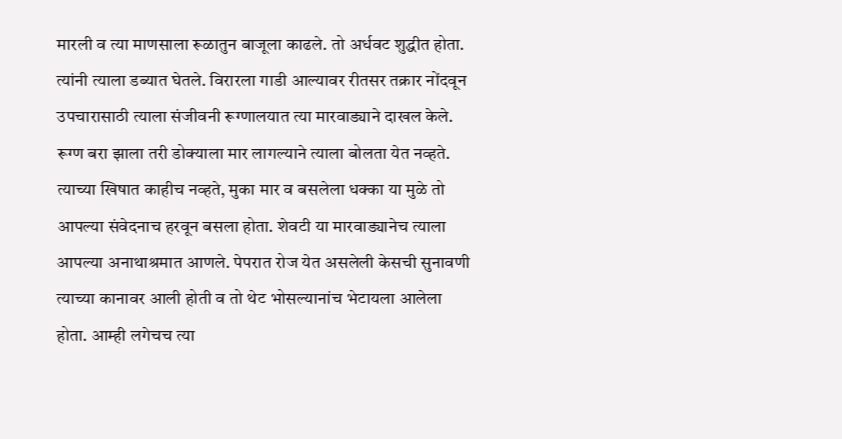मारली व त्या माणसाला रूळातुन बाजूला काढले. तो अर्धवट शुद्धीत होता. त्यांनी त्याला डब्यात घेतले. विरारला गाडी आल्यावर रीतसर तक्रार नोंदवून उपचारासाठी त्याला संजीवनी रूग्णालयात त्या मारवाड्याने दाखल केले. रूग्ण बरा झाला तरी डोक्याला मार लागल्याने त्याला बोलता येत नव्हते. त्याच्या खिषात काहीच नव्हते, मुका मार व बसलेला धक्का या मुळे तो आपल्या संवेदनाच हरवून बसला होता. शेवटी या मारवाड्यानेच त्याला आपल्या अनाथाश्रमात आणले. पेपरात रोज येत असलेली केसची सुनावणी त्याच्या कानावर आली होती व तो थेट भोसल्यानांच भेटायला आलेला होता. आम्ही लगेचच त्या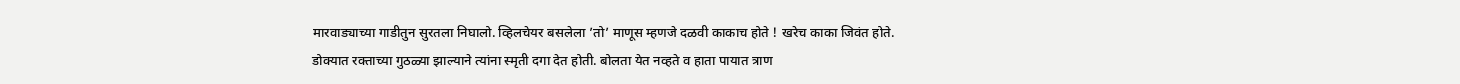मारवाड्याच्या गाडीतुन सुरतला निघालो. व्हिलचेयर बसलेला ’तो’ माणूस म्हणजे दळवी काकाच होते ! खरेच काका जिवंत होते. डोक्यात रक्ताच्या गुठळ्या झाल्याने त्यांना स्मृती दगा देत होती. बोलता येत नव्हते व हाता पायात त्राण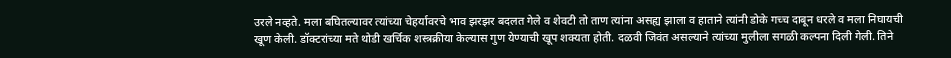उरले नव्हते. मला बघितल्यावर त्यांच्या चेहर्यावरचे भाव झरझर बदलत गेले व शेवटी तो ताण त्यांना असह्य झाला व हाताने त्यांनी डोके गच्च दाबून धरले व मला निघायची खूण केली. डॉक्टरांच्या मते थोडी खर्चिक शस्त्रक्रीया केल्यास गुण येण्याची खूप शक्यता होती. दळवी जिवंत असल्याने त्यांच्या मुलीला सगळी कल्पना दिली गेली. तिने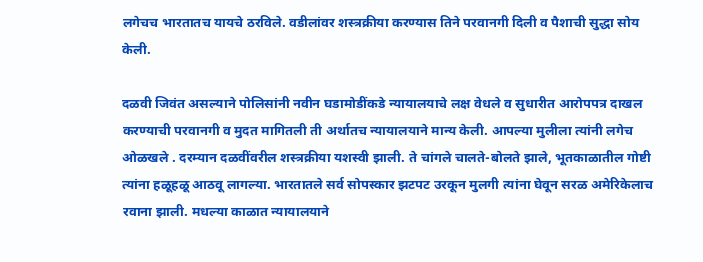लगेचच भारतातच यायचे ठरविले. वडीलांवर शस्त्रक्रीया करण्यास तिने परवानगी दिली व पैशाची सुद्धा सोय केली.

दळवी जिवंत असल्याने पोलिसांनी नवीन घडामोडींकडे न्यायालयाचे लक्ष वेधले व सुधारीत आरोपपत्र दाखल करण्याची परवानगी व मुदत मागितली ती अर्थातच न्यायालयाने मान्य केली. आपल्या मुलीला त्यांनी लगेच ओळखले . दरम्यान दळवींवरील शस्त्रक्रीया यशस्वी झाली. ते चांगले चालते-बोलते झाले, भूतकाळातील गोष्टी त्यांना हळूहळू आठवू लागल्या. भारतातले सर्व सोपस्कार झटपट उरकून मुलगी त्यांना घेवून सरळ अमेरिकेलाच रवाना झाली. मधल्या काळात न्यायालयाने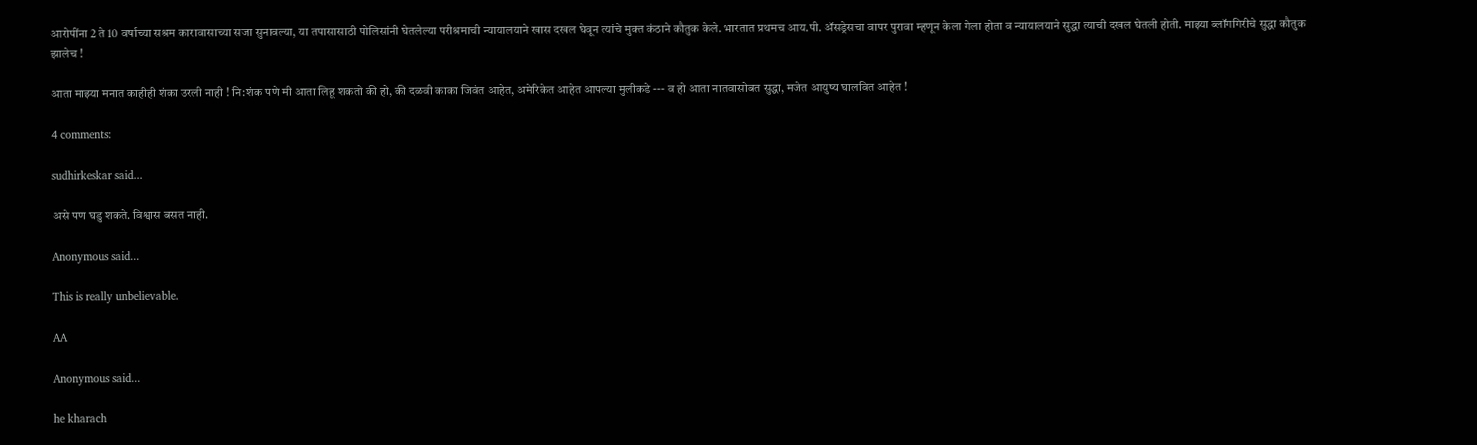आरोपींना 2 ते 10 वर्षाच्या सश्रम कारावासाच्या सजा सुनावल्या, या तपासासाठी पोलिसांनी घेतलेल्या परीश्रमाची न्यायालयाने खास दखल घेवून त्यांचे मुक्त कंठाने कौतुक केले. भारतात प्रथमच आय.पी. ॲसड्रेसचा वापर पुरावा म्हणून केला गेला होता व न्यायालयाने सुद्धा त्याची दखल घेतली होती. माझ्या ब्लॉगगिरीचे सुद्धा कौतुक झालेच !

आता माझ्या मनात काहीही शंका उरली नाही ! नि:शंक पणे मी आता लिहू शकतो की हो, की दळवी काका जिवंत आहेत, अमेरिकेत आहेत आपल्या मुलीकडे --- व हो आता नातवासोबत सुद्धा, मजेत आयुष्य घालवित आहेत !

4 comments:

sudhirkeskar said...

असे पण घडु शकते. विश्वास बसत नाही.

Anonymous said...

This is really unbelievable.

AA

Anonymous said...

he kharach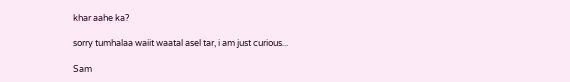khar aahe ka?

sorry tumhalaa waiit waatal asel tar, i am just curious...

Sam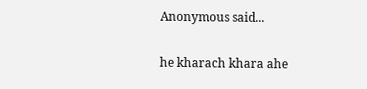Anonymous said...

he kharach khara ahe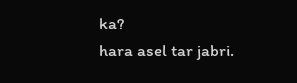ka?
hara asel tar jabri.